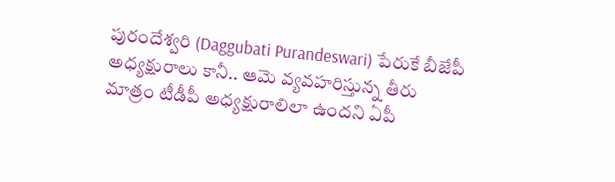పురందేశ్వరి (Daggubati Purandeswari) పేరుకే బీజేపీ అధ్యక్షురాలు కానీ.. ఆమె వ్యవహరిస్తున్న తీరు మాత్రం టీడీపీ అధ్యక్షురాలిలా ఉందని ఏపీ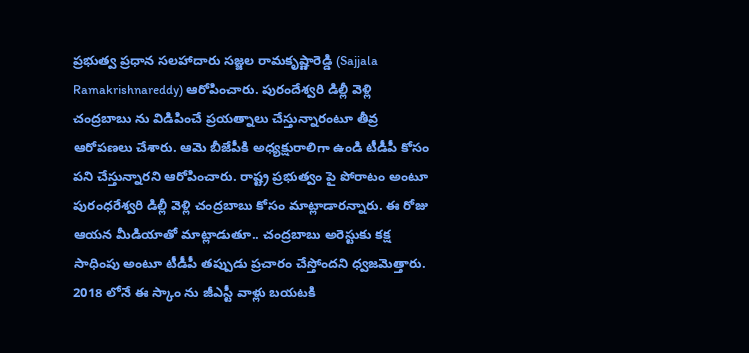ప్రభుత్వ ప్రధాన సలహాదారు సజ్జల రామకృష్ణారెడ్డి (Sajjala Ramakrishnareddy) ఆరోపించారు. పురందేశ్వరి డిల్లీ వెళ్లి చంద్రబాబు ను విడిపించే ప్రయత్నాలు చేస్తున్నారంటూ తీవ్ర ఆరోపణలు చేశారు. ఆమె బీజేపీకి అధ్యక్షురాలిగా ఉండి టీడీపీ కోసం పని చేస్తున్నారని ఆరోపించారు. రాష్ట్ర ప్రభుత్వం పై పోరాటం అంటూ పురంధరేశ్వరి డిల్లీ వెళ్లి చంద్రబాబు కోసం మాట్లాడారన్నారు. ఈ రోజు ఆయన మీడియాతో మాట్లాడుతూ.. చంద్రబాబు అరెస్టుకు కక్ష సాధింపు అంటూ టీడీపీ తప్పుడు ప్రచారం చేస్తోందని ధ్వజమెత్తారు. 2018 లోనే ఈ స్కాం ను జీఎస్టీ వాళ్లు బయటకి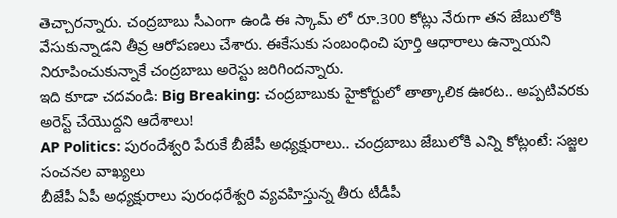తెచ్చారన్నారు. చంద్రబాబు సీఎంగా ఉండి ఈ స్కామ్ లో రూ.300 కోట్లు నేరుగా తన జేబులోకి వేసుకున్నాడని తీవ్ర ఆరోపణలు చేశారు. ఈకేసుకు సంబంధించి పూర్తి ఆధారాలు ఉన్నాయని నిరూపించుకున్నాకే చంద్రబాబు అరెస్టు జరిగిందన్నారు.
ఇది కూడా చదవండి: Big Breaking: చంద్రబాబుకు హైకోర్టులో తాత్కాలిక ఊరట.. అప్పటివరకు అరెస్ట్ చేయొద్దని ఆదేశాలు!
AP Politics: పురందేశ్వరి పేరుకే బీజేపీ అధ్యక్షురాలు.. చంద్రబాబు జేబులోకి ఎన్ని కోట్లంటే: సజ్జల సంచనల వాఖ్యలు
బీజేపీ ఏపీ అధ్యక్షురాలు పురంధరేశ్వరి వ్యవహిస్తున్న తీరు టీడీపీ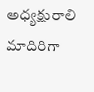అధ్యక్షురాలి మాదిరిగా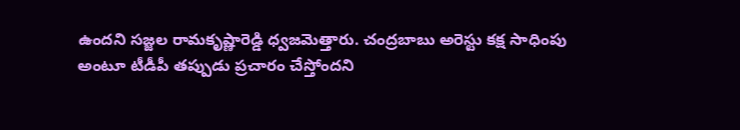ఉందని సజ్జల రామకృష్ణారెడ్డి ధ్వజమెత్తారు. చంద్రబాబు అరెస్టు కక్ష సాధింపు అంటూ టీడీపీ తప్పుడు ప్రచారం చేస్తోందని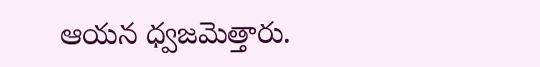ఆయన ధ్వజమెత్తారు.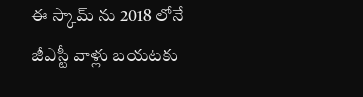ఈ స్కామ్ ను 2018 లోనే జీఎస్టీ వాళ్లు బయటకు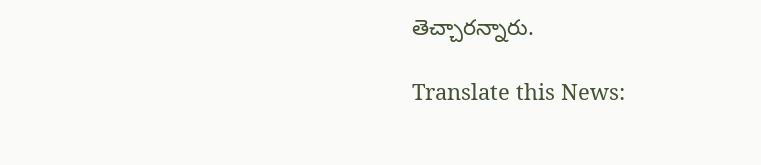తెచ్చారన్నారు.

Translate this News: